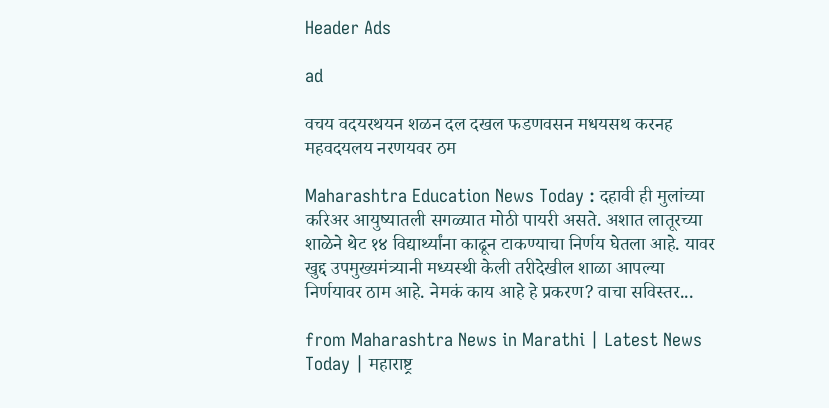Header Ads

ad

वचय वदयरथयन शळन दल दखल फडणवसन मधयसथ करनह महवदयलय नरणयवर ठम

Maharashtra Education News Today : दहावी ही मुलांच्या करिअर आयुष्यातली सगळ्यात मोठी पायरी असते. अशात लातूरच्या शाळेने थेट १४ विद्यार्थ्यांना काढून टाकण्याचा निर्णय घेतला आहे. यावर खुद्द उपमुख्यमंत्र्यानी मध्यस्थी केली तरीदेखील शाळा आपल्या निर्णयावर ठाम आहे. नेमकं काय आहे हे प्रकरण? वाचा सविस्तर...

from Maharashtra News in Marathi | Latest News Today | महाराष्ट्र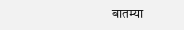बातम्या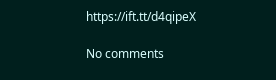https://ift.tt/d4qipeX

No comments